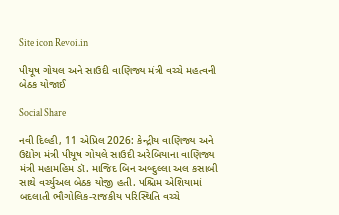Site icon Revoi.in

પીયૂષ ગોયલ અને સાઉદી વાણિજ્ય મંત્રી વચ્ચે મહત્વની બેઠક યોજાઈ

Social Share

નવી દિલ્હી, 11 એપ્રિલ 2026: કેન્દ્રીય વાણિજ્ય અને ઉદ્યોગ મંત્રી પીયૂષ ગોયલે સાઉદી અરેબિયાના વાણિજ્ય મંત્રી મહામહિમ ડૉ. માજિદ બિન અબ્દુલ્લા અલ કસાબી સાથે વર્ચ્યુઅલ બેઠક યોજી હતી. પશ્ચિમ એશિયામાં બદલાતી ભૌગોલિક-રાજકીય પરિસ્થિતિ વચ્ચે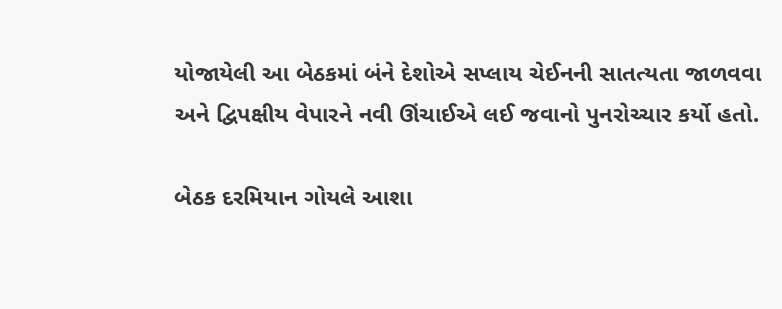યોજાયેલી આ બેઠકમાં બંને દેશોએ સપ્લાય ચેઈનની સાતત્યતા જાળવવા અને દ્વિપક્ષીય વેપારને નવી ઊંચાઈએ લઈ જવાનો પુનરોચ્ચાર કર્યો હતો.

બેઠક દરમિયાન ગોયલે આશા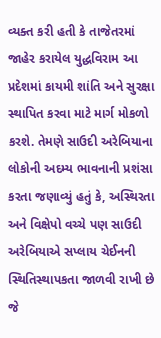વ્યક્ત કરી હતી કે તાજેતરમાં જાહેર કરાયેલ યુદ્ધવિરામ આ પ્રદેશમાં કાયમી શાંતિ અને સુરક્ષા સ્થાપિત કરવા માટે માર્ગ મોકળો કરશે. તેમણે સાઉદી અરેબિયાના લોકોની અદમ્ય ભાવનાની પ્રશંસા કરતા જણાવ્યું હતું કે, અસ્થિરતા અને વિક્ષેપો વચ્ચે પણ સાઉદી અરેબિયાએ સપ્લાય ચેઈનની સ્થિતિસ્થાપકતા જાળવી રાખી છે જે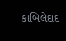કાબિલેદાદ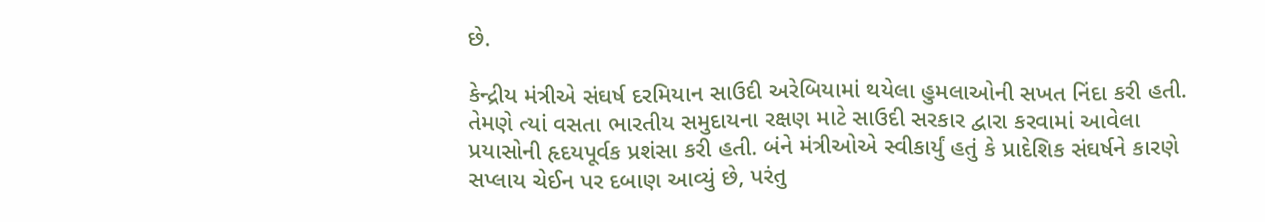છે.

કેન્દ્રીય મંત્રીએ સંઘર્ષ દરમિયાન સાઉદી અરેબિયામાં થયેલા હુમલાઓની સખત નિંદા કરી હતી. તેમણે ત્યાં વસતા ભારતીય સમુદાયના રક્ષણ માટે સાઉદી સરકાર દ્વારા કરવામાં આવેલા પ્રયાસોની હૃદયપૂર્વક પ્રશંસા કરી હતી. બંને મંત્રીઓએ સ્વીકાર્યું હતું કે પ્રાદેશિક સંઘર્ષને કારણે સપ્લાય ચેઈન પર દબાણ આવ્યું છે, પરંતુ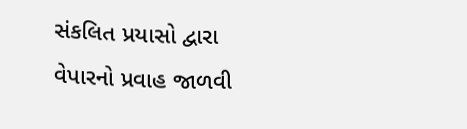સંકલિત પ્રયાસો દ્વારા વેપારનો પ્રવાહ જાળવી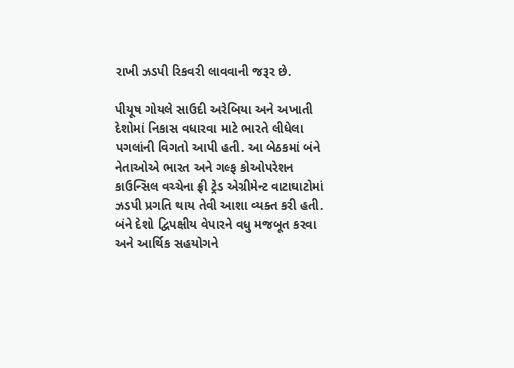રાખી ઝડપી રિકવરી લાવવાની જરૂર છે.

પીયૂષ ગોયલે સાઉદી અરેબિયા અને અખાતી દેશોમાં નિકાસ વધારવા માટે ભારતે લીધેલા પગલાંની વિગતો આપી હતી. આ બેઠકમાં બંને નેતાઓએ ભારત અને ગલ્ફ કોઓપરેશન કાઉન્સિલ વચ્ચેના ફ્રી ટ્રેડ એગ્રીમેન્ટ વાટાઘાટોમાં ઝડપી પ્રગતિ થાય તેવી આશા વ્યક્ત કરી હતી. બંને દેશો દ્વિપક્ષીય વેપારને વધુ મજબૂત કરવા અને આર્થિક સહયોગને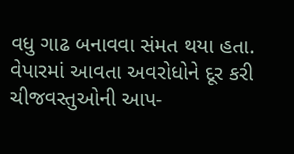વધુ ગાઢ બનાવવા સંમત થયા હતા. વેપારમાં આવતા અવરોધોને દૂર કરી ચીજવસ્તુઓની આપ-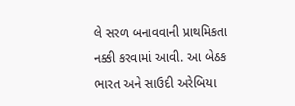લે સરળ બનાવવાની પ્રાથમિકતા નક્કી કરવામાં આવી. આ બેઠક ભારત અને સાઉદી અરેબિયા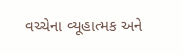વચ્ચેના વ્યૂહાત્મક અને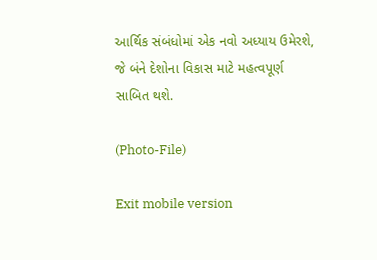આર્થિક સંબંધોમાં એક નવો અધ્યાય ઉમેરશે, જે બંને દેશોના વિકાસ માટે મહત્વપૂર્ણ સાબિત થશે.

(Photo-File)

Exit mobile version